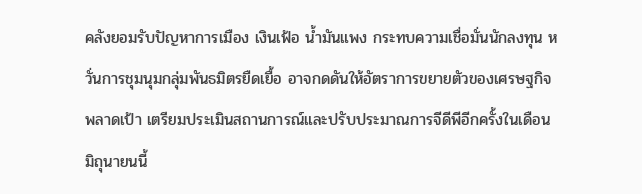คลังยอมรับปัญหาการเมือง เงินเฟ้อ น้ำมันแพง กระทบความเชื่อมั่นนักลงทุน หวั่นการชุมนุมกลุ่มพันธมิตรยืดเยื้อ อาจกดดันให้อัตราการขยายตัวของเศรษฐกิจพลาดเป้า เตรียมประเมินสถานการณ์และปรับประมาณการจีดีพีอีกครั้งในเดือนมิถุนายนนี้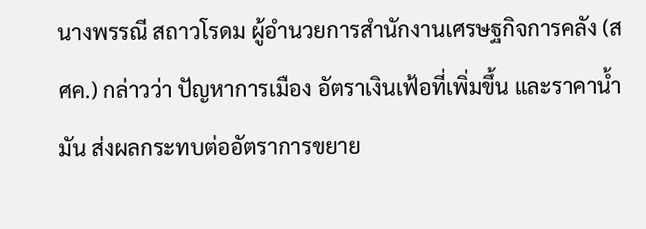นางพรรณี สถาวโรดม ผู้อำนวยการสำนักงานเศรษฐกิจการคลัง (สศค.) กล่าวว่า ปัญหาการเมือง อัตราเงินเฟ้อที่เพิ่มขึ้น และราคาน้ำมัน ส่งผลกระทบต่ออัตราการขยาย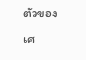ตัวของเศ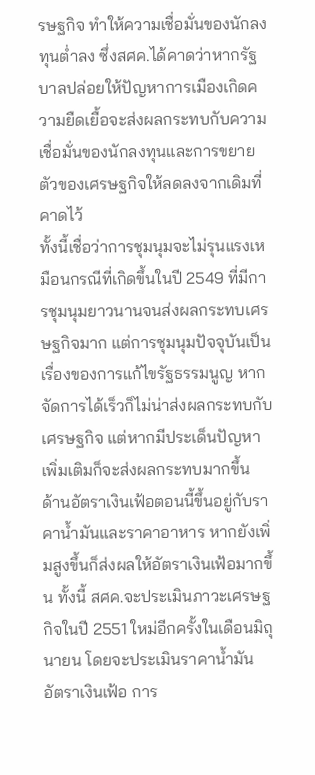รษฐกิจ ทำให้ความเชื่อมั่นของนักลงทุนต่ำลง ซึ่งสศค.ได้คาดว่าหากรัฐบาลปล่อยให้ปัญหาการเมืองเกิดความยืดเยื้อจะส่งผลกระทบกับความเชื่อมั่นของนักลงทุนและการขยายตัวของเศรษฐกิจให้ลดลงจากเดิมที่คาดไว้
ทั้งนี้เชื่อว่าการชุมนุมจะไม่รุนแรงเหมือนกรณีที่เกิดขึ้นในปี 2549 ที่มีการชุมนุมยาวนานจนส่งผลกระทบเศรษฐกิจมาก แต่การชุมนุมปัจจุบันเป็นเรื่องของการแก้ไขรัฐธรรมนูญ หากจัดการได้เร็วก็ไม่น่าส่งผลกระทบกับเศรษฐกิจ แต่หากมีประเด็นปัญหาเพิ่มเติมก็จะส่งผลกระทบมากขึ้น
ด้านอัตราเงินเฟ้อตอนนี้ขึ้นอยู่กับราคาน้ำมันและราคาอาหาร หากยังเพิ่มสูงขึ้นก็ส่งผลให้อัตราเงินเฟ้อมากขึ้น ทั้งนี้ สศค.จะประเมินภาวะเศรษฐกิจในปี 2551 ใหม่อีกครั้งในเดือนมิถุนายน โดยจะประเมินราคาน้ำมัน อัตราเงินเฟ้อ การ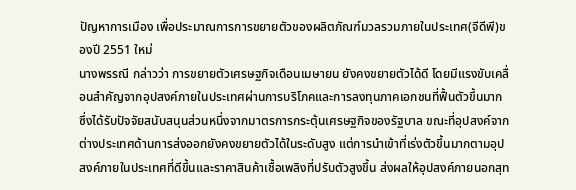ปัญหาการเมือง เพื่อประมาณการการขยายตัวของผลิตภัณฑ์มวลรวมภายในประเทศ(จีดีพี)ของปี 2551 ใหม่
นางพรรณี กล่าวว่า การขยายตัวเศรษฐกิจเดือนเมษายน ยังคงขยายตัวได้ดี โดยมีแรงขับเคลื่อนสำคัญจากอุปสงค์ภายในประเทศผ่านการบริโภคและการลงทุนภาคเอกชนที่ฟื้นตัวขึ้นมาก ซึ่งได้รับปัจจัยสนับสนุนส่วนหนึ่งจากมาตรการกระตุ้นเศรษฐกิจของรัฐบาล ขณะที่อุปสงค์จากต่างประเทศด้านการส่งออกยังคงขยายตัวได้ในระดับสูง แต่การนำเข้าที่เร่งตัวขึ้นมากตามอุปสงค์ภายในประเทศที่ดีขึ้นและราคาสินค้าเชื้อเพลิงที่ปรับตัวสูงขึ้น ส่งผลให้อุปสงค์ภายนอกสุท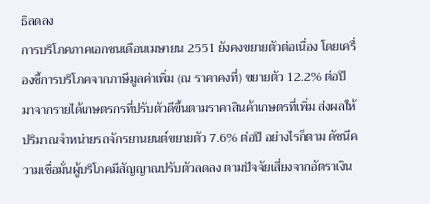ธิลดลง
การบริโภคภาคเอกชนเดือนเมษายน 2551 ยังคงขยายตัวต่อเนื่อง โดยเครื่องชี้การบริโภคจากภาษีมูลค่าเพิ่ม (ณ ราคาคงที่) ขยายตัว 12.2% ต่อปี มาจากรายได้เกษตรกรที่ปรับตัวดีขึ้นตามราคาสินค้าเกษตรที่เพิ่ม ส่งผลให้ปริมาณจำหน่ายรถจักรยานยนต์ขยายตัว 7.6% ต่อปี อย่างไรก็ตาม ดัชนีความเชื่อมั่นผู้บริโภคมีสัญญาณปรับตัวลดลง ตามปัจจัยเสี่ยงจากอัตราเงิน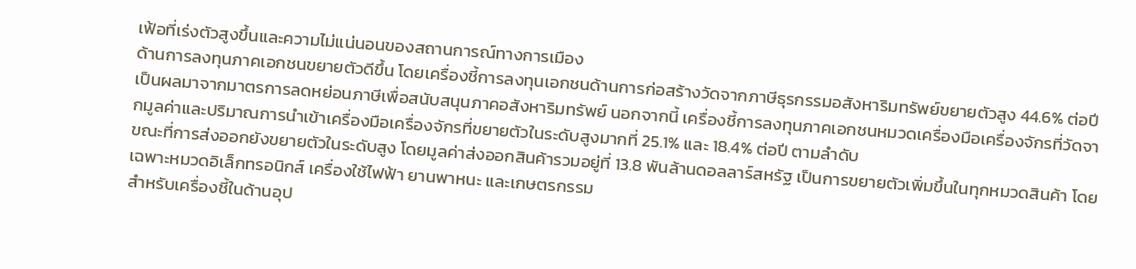เฟ้อที่เร่งตัวสูงขึ้นและความไม่แน่นอนของสถานการณ์ทางการเมือง
ด้านการลงทุนภาคเอกชนขยายตัวดีขึ้น โดยเครื่องชี้การลงทุนเอกชนด้านการก่อสร้างวัดจากภาษีธุรกรรมอสังหาริมทรัพย์ขยายตัวสูง 44.6% ต่อปี เป็นผลมาจากมาตรการลดหย่อนภาษีเพื่อสนับสนุนภาคอสังหาริมทรัพย์ นอกจากนี้ เครื่องชี้การลงทุนภาคเอกชนหมวดเครื่องมือเครื่องจักรที่วัดจากมูลค่าและปริมาณการนำเข้าเครื่องมือเครื่องจักรที่ขยายตัวในระดับสูงมากที่ 25.1% และ 18.4% ต่อปี ตามลำดับ
ขณะที่การส่งออกยังขยายตัวในระดับสูง โดยมูลค่าส่งออกสินค้ารวมอยู่ที่ 13.8 พันล้านดอลลาร์สหรัฐ เป็นการขยายตัวเพิ่มขึ้นในทุกหมวดสินค้า โดยเฉพาะหมวดอิเล็กทรอนิกส์ เครื่องใช้ไฟฟ้า ยานพาหนะ และเกษตรกรรม
สำหรับเครื่องชี้ในด้านอุป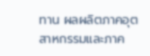ทาน ผลผลิตภาคอุตสาหกรรมและภาค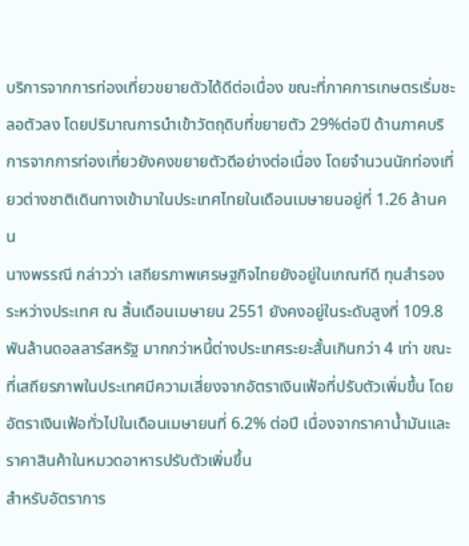บริการจากการท่องเที่ยวขยายตัวได้ดีต่อเนื่อง ขณะที่ภาคการเกษตรเริ่มชะลอตัวลง โดยปริมาณการนำเข้าวัตถุดิบที่ขยายตัว 29%ต่อปี ด้านภาคบริการจากการท่องเที่ยวยังคงขยายตัวดีอย่างต่อเนื่อง โดยจำนวนนักท่องเที่ยวต่างชาติเดินทางเข้ามาในประเทศไทยในเดือนเมษายนอยู่ที่ 1.26 ล้านคน
นางพรรณี กล่าวว่า เสถียรภาพเศรษฐกิจไทยยังอยู่ในเกณฑ์ดี ทุนสำรองระหว่างประเทศ ณ สิ้นเดือนเมษายน 2551 ยังคงอยู่ในระดับสูงที่ 109.8 พันล้านดอลลาร์สหรัฐ มากกว่าหนี้ต่างประเทศระยะสั้นเกินกว่า 4 เท่า ขณะที่เสถียรภาพในประเทศมีความเสี่ยงจากอัตราเงินเฟ้อที่ปรับตัวเพิ่มขึ้น โดยอัตราเงินเฟ้อทั่วไปในเดือนเมษายนที่ 6.2% ต่อปี เนื่องจากราคาน้ำมันและราคาสินค้าในหมวดอาหารปรับตัวเพิ่มขึ้น
สำหรับอัตราการ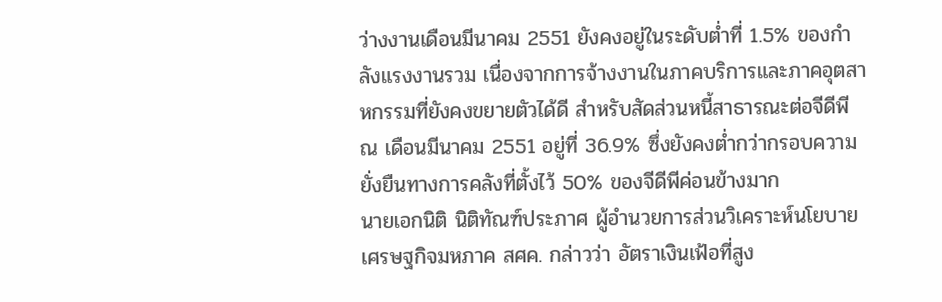ว่างงานเดือนมีนาคม 2551 ยังคงอยู่ในระดับต่ำที่ 1.5% ของกำลังแรงงานรวม เนื่องจากการจ้างงานในภาคบริการและภาคอุตสาหกรรมที่ยังคงขยายตัวได้ดี สำหรับสัดส่วนหนี้สาธารณะต่อจีดีพี ณ เดือนมีนาคม 2551 อยู่ที่ 36.9% ซึ่งยังคงต่ำกว่ากรอบความยั่งยืนทางการคลังที่ตั้งไว้ 50% ของจีดีพีค่อนข้างมาก
นายเอกนิติ นิติทัณฑ์ประภาศ ผู้อำนวยการส่วนวิเคราะห์นโยบายเศรษฐกิจมหภาค สศค. กล่าวว่า อัตราเงินเฟ้อที่สูง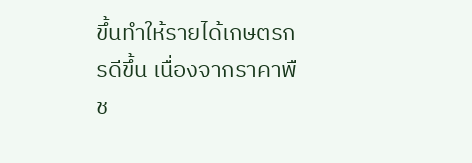ขึ้นทำให้รายได้เกษตรกรดีขึ้น เนื่องจากราคาพืช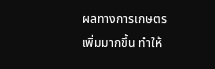ผลทางการเกษตรเพิ่มมากขึ้น ทำให้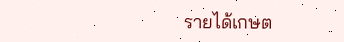รายได้เกษต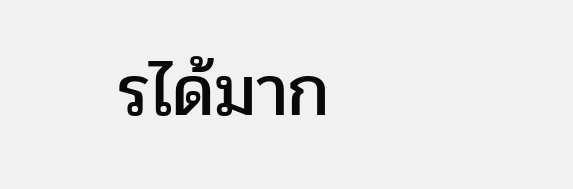รได้มาก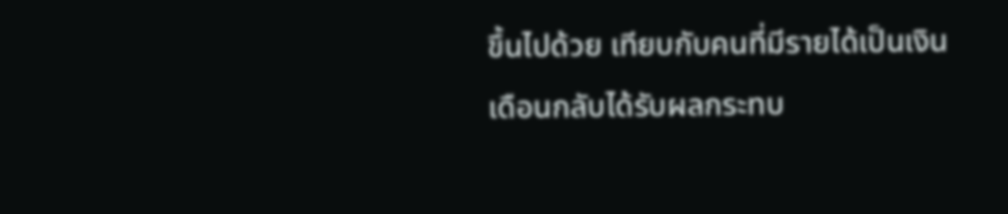ขึ้นไปด้วย เทียบกับคนที่มีรายได้เป็นเงินเดือนกลับได้รับผลกระทบ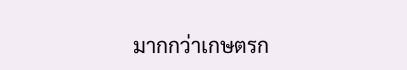มากกว่าเกษตรก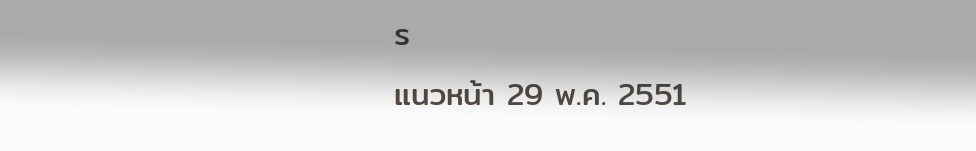ร
แนวหน้า 29 พ.ค. 2551